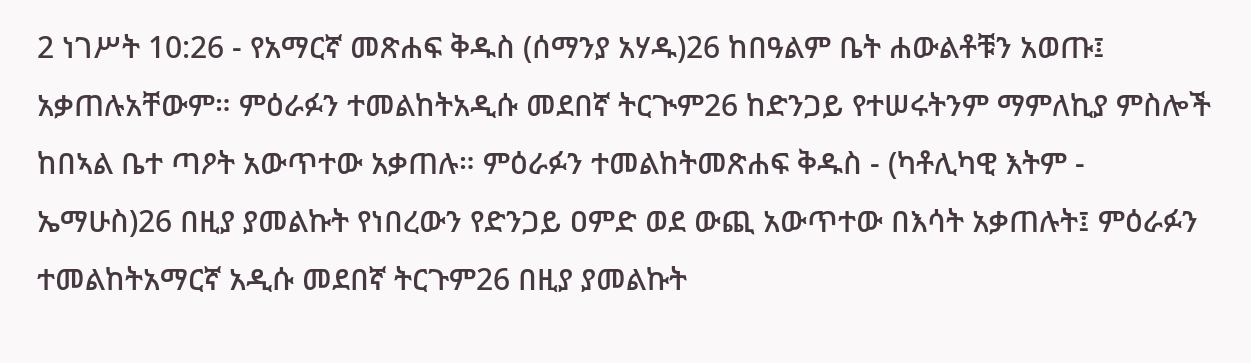2 ነገሥት 10:26 - የአማርኛ መጽሐፍ ቅዱስ (ሰማንያ አሃዱ)26 ከበዓልም ቤት ሐውልቶቹን አወጡ፤ አቃጠሉአቸውም። ምዕራፉን ተመልከትአዲሱ መደበኛ ትርጒም26 ከድንጋይ የተሠሩትንም ማምለኪያ ምስሎች ከበኣል ቤተ ጣዖት አውጥተው አቃጠሉ። ምዕራፉን ተመልከትመጽሐፍ ቅዱስ - (ካቶሊካዊ እትም - ኤማሁስ)26 በዚያ ያመልኩት የነበረውን የድንጋይ ዐምድ ወደ ውጪ አውጥተው በእሳት አቃጠሉት፤ ምዕራፉን ተመልከትአማርኛ አዲሱ መደበኛ ትርጉም26 በዚያ ያመልኩት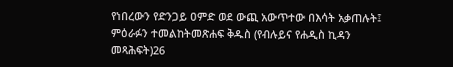የነበረውን የድንጋይ ዐምድ ወደ ውጪ አውጥተው በእሳት አቃጠሉት፤ ምዕራፉን ተመልከትመጽሐፍ ቅዱስ (የብሉይና የሐዲስ ኪዳን መጻሕፍት)26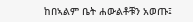ከበኣልም ቤት ሐውልቶቹን አወጡ፤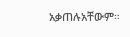አቃጠሉአቸውም።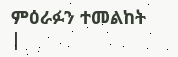ምዕራፉን ተመልከት |